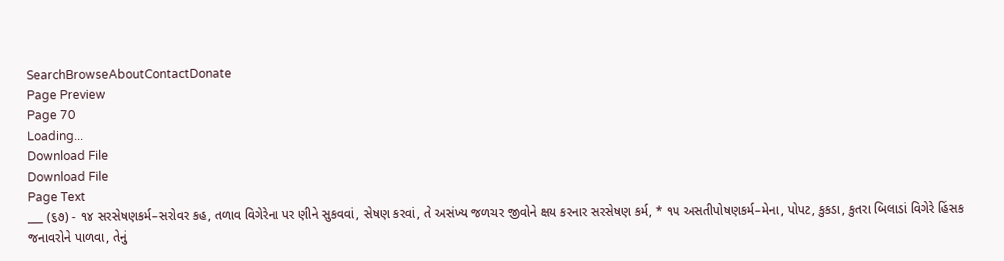SearchBrowseAboutContactDonate
Page Preview
Page 70
Loading...
Download File
Download File
Page Text
___ (૬૭) - ૧૪ સરસેષણકર્મ–સરોવર કહ, તળાવ વિગેરેના પર ણીને સુકવવાં, સેષણ કરવાં, તે અસંખ્ય જળચર જીવોને ક્ષય કરનાર સરસેષણ કર્મ, * ૧૫ અસતીપોષણકર્મ–મેના, પોપટ, કુકડા, કુતરા બિલાડાં વિગેરે હિંસક જનાવરોને પાળવા, તેનું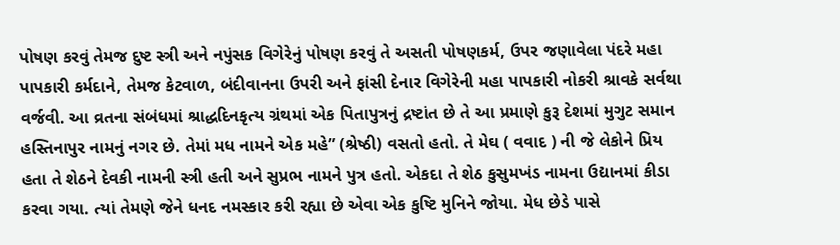પોષણ કરવું તેમજ દુષ્ટ સ્ત્રી અને નપુંસક વિગેરેનું પોષણ કરવું તે અસતી પોષણકર્મ, ઉપર જણાવેલા પંદરે મહા પાપકારી કર્મદાને, તેમજ કેટવાળ, બંદીવાનના ઉપરી અને ફાંસી દેનાર વિગેરેની મહા પાપકારી નોકરી શ્રાવકે સર્વથા વર્જવી. આ વ્રતના સંબંધમાં શ્રાદ્ધદિનકૃત્ય ગ્રંથમાં એક પિતાપુત્રનું દ્રષ્ટાંત છે તે આ પ્રમાણે કુરૂ દેશમાં મુગુટ સમાન હસ્તિનાપુર નામનું નગર છે. તેમાં મધ નામને એક મહે” (શ્રેષ્ઠી) વસતો હતો. તે મેઘ ( વવાદ ) ની જે લેકોને પ્રિય હતા તે શેઠને દેવકી નામની સ્ત્રી હતી અને સુપ્રભ નામને પુત્ર હતો. એકદા તે શેઠ કુસુમખંડ નામના ઉદ્યાનમાં કીડા કરવા ગયા. ત્યાં તેમણે જેને ધનદ નમસ્કાર કરી રહ્યા છે એવા એક કુષ્ટિ મુનિને જોયા. મેધ છેડે પાસે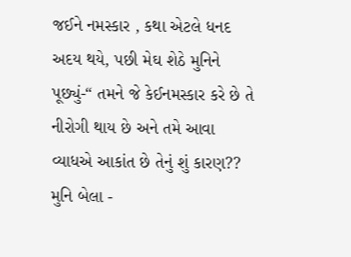જઈને નમસ્કાર , કથા એટલે ધનદ અદય થયે, પછી મેઘ શેઠે મુનિને પૂછ્યું-“ તમને જે કેઈનમસ્કાર કરે છે તે નીરોગી થાય છે અને તમે આવા વ્યાધએ આકાંત છે તેનું શું કારણ?? મુનિ બેલા -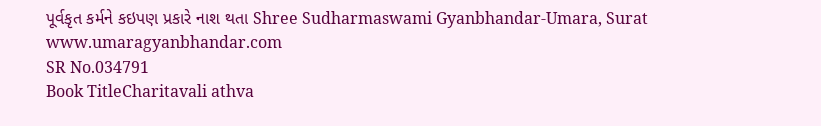પૂર્વકૃત કર્મને કઇપણ પ્રકારે નાશ થતા Shree Sudharmaswami Gyanbhandar-Umara, Surat www.umaragyanbhandar.com
SR No.034791
Book TitleCharitavali athva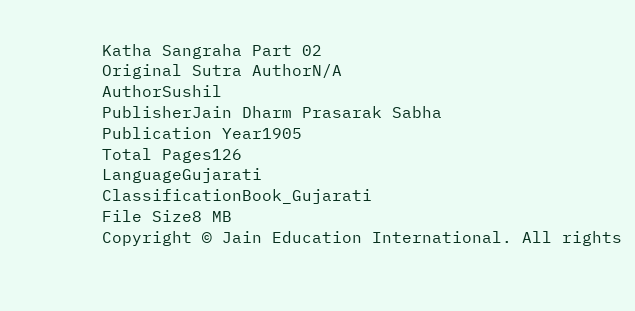Katha Sangraha Part 02
Original Sutra AuthorN/A
AuthorSushil
PublisherJain Dharm Prasarak Sabha
Publication Year1905
Total Pages126
LanguageGujarati
ClassificationBook_Gujarati
File Size8 MB
Copyright © Jain Education International. All rights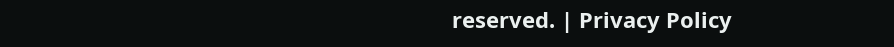reserved. | Privacy Policy